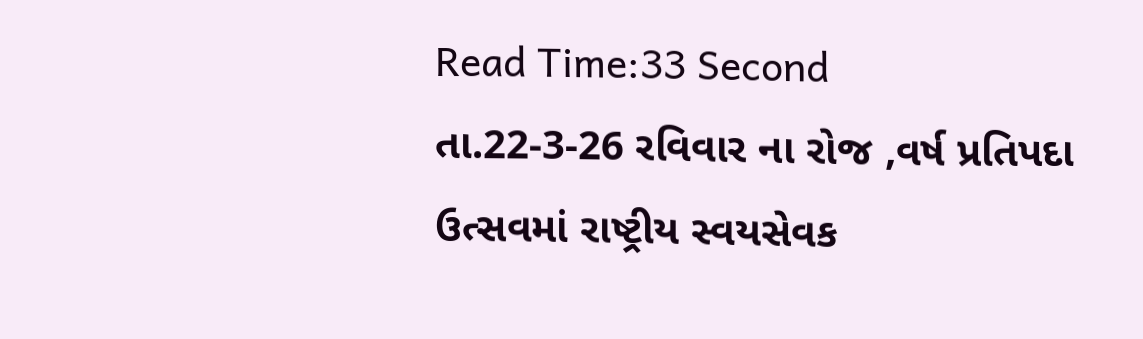Read Time:33 Second
તા.22-3-26 રવિવાર ના રોજ ,વર્ષ પ્રતિપદા ઉત્સવમાં રાષ્ટ્રીય સ્વયસેવક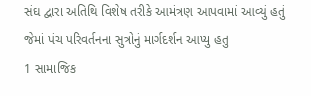સંઘ દ્વારા અતિથિ વિશેષ તરીકે આમંત્રણ આપવામાં આવ્યું હતું
જેમાં પંચ પરિવર્તનના સુત્રોનું માર્ગદર્શન આપ્યુ હતુ
1 સામાજિક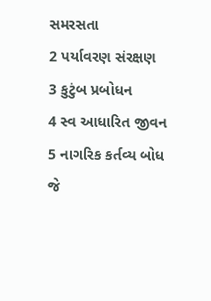સમરસતા
2 પર્યાવરણ સંરક્ષણ
3 કુટુંબ પ્રબોધન
4 સ્વ આધારિત જીવન
5 નાગરિક કર્તવ્ય બોધ
જે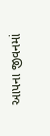આપના જીવનમાં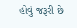હોવું જરૂરી છે